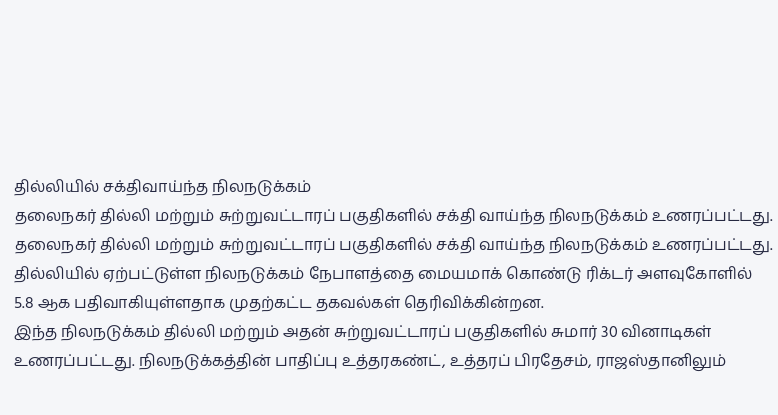தில்லியில் சக்திவாய்ந்த நிலநடுக்கம்
தலைநகர் தில்லி மற்றும் சுற்றுவட்டாரப் பகுதிகளில் சக்தி வாய்ந்த நிலநடுக்கம் உணரப்பட்டது.
தலைநகர் தில்லி மற்றும் சுற்றுவட்டாரப் பகுதிகளில் சக்தி வாய்ந்த நிலநடுக்கம் உணரப்பட்டது.
தில்லியில் ஏற்பட்டுள்ள நிலநடுக்கம் நேபாளத்தை மையமாக் கொண்டு ரிக்டர் அளவுகோளில் 5.8 ஆக பதிவாகியுள்ளதாக முதற்கட்ட தகவல்கள் தெரிவிக்கின்றன.
இந்த நிலநடுக்கம் தில்லி மற்றும் அதன் சுற்றுவட்டாரப் பகுதிகளில் சுமார் 30 வினாடிகள் உணரப்பட்டது. நிலநடுக்கத்தின் பாதிப்பு உத்தரகண்ட், உத்தரப் பிரதேசம், ராஜஸ்தானிலும்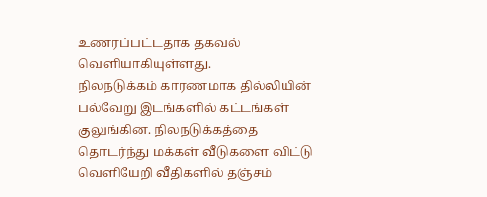உணரப்பட்டதாக தகவல் வெளியாகியுள்ளது.
நிலநடுக்கம் காரணமாக தில்லியின் பல்வேறு இடங்களில் கட்டங்கள் குலுங்கின. நிலநடுக்கத்தை தொடர்ந்து மக்கள் வீடுகளை விட்டு வெளியேறி வீதிகளில் தஞ்சம்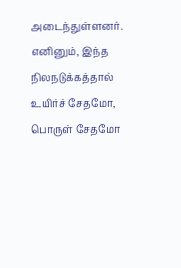அடைந்துள்ளனர்.
எனினும், இந்த நிலநடுக்கத்தால் உயிர்ச் சேதமோ, பொருள் சேதமோ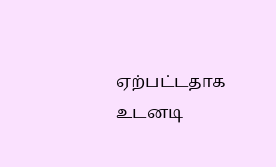ஏற்பட்டதாக உடனடி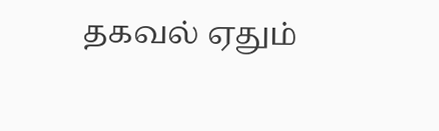தகவல் ஏதும்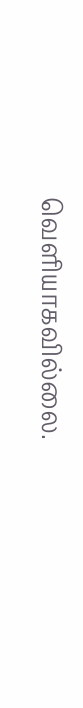வெளியாகவில்லை.